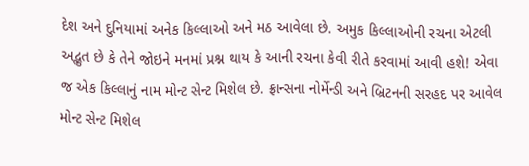દેશ અને દુનિયામાં અનેક કિલ્લાઓ અને મઠ આવેલા છે. અમુક કિલ્લાઓની રચના એટલી અદ્ભુત છે કે તેને જોઇને મનમાં પ્રશ્ન થાય કે આની રચના કેવી રીતે કરવામાં આવી હશે! એવા જ એક કિલ્લાનું નામ મોન્ટ સેન્ટ મિશેલ છે. ફ્રાન્સના નોર્મેન્ડી અને બ્રિટનની સરહદ પર આવેલ મોન્ટ સેન્ટ મિશેલ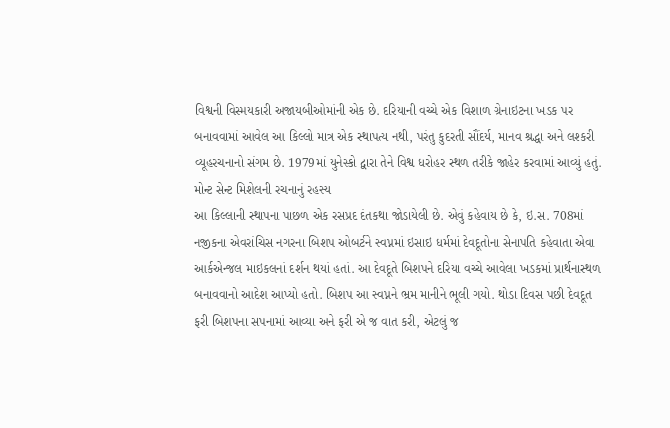વિશ્વની વિસ્મયકારી અજાયબીઓમાંની એક છે. દરિયાની વચ્ચે એક વિશાળ ગ્રેનાઇટના ખડક પર બનાવવામાં આવેલ આ કિલ્લો માત્ર એક સ્થાપત્ય નથી, પરંતુ કુદરતી સૌંદર્ય, માનવ શ્રદ્ધા અને લશ્કરી વ્યૂહરચનાનો સંગમ છે. 1979માં યુનેસ્કો દ્વારા તેને વિશ્વ ધરોહર સ્થળ તરીકે જાહેર કરવામાં આવ્યું હતું.
મોન્ટ સેન્ટ મિશેલની રચનાનું રહસ્ય
આ કિલ્લાની સ્થાપના પાછળ એક રસપ્રદ દંતકથા જોડાયેલી છે. એવું કહેવાય છે કે, ઇ.સ. 708માં નજીકના એવરાંચિસ નગરના બિશપ ઓબર્ટને સ્વપ્નમાં ઇસાઇ ધર્મમાં દેવદૂતોના સેનાપતિ કહેવાતા એવા આર્કએન્જલ માઇકલનાં દર્શન થયાં હતાં. આ દેવદૂતે બિશપને દરિયા વચ્ચે આવેલા ખડકમાં પ્રાર્થનાસ્થળ બનાવવાનો આદેશ આપ્યો હતો. બિશપ આ સ્વપ્નને ભ્રમ માનીને ભૂલી ગયો. થોડા દિવસ પછી દેવદૂત ફરી બિશપના સપનામાં આવ્યા અને ફરી એ જ વાત કરી, એટલું જ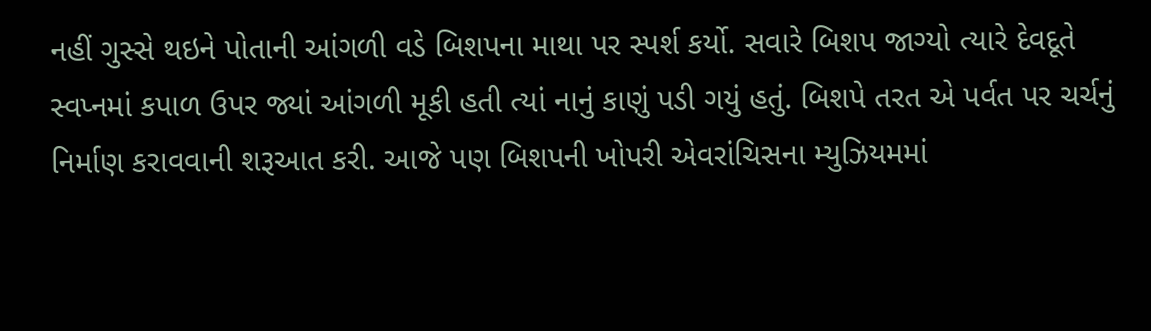નહીં ગુસ્સે થઇને પોતાની આંગળી વડે બિશપના માથા પર સ્પર્શ કર્યો. સવારે બિશપ જાગ્યો ત્યારે દેવદૂતે સ્વપ્નમાં કપાળ ઉપર જ્યાં આંગળી મૂકી હતી ત્યાં નાનું કાણું પડી ગયું હતું. બિશપે તરત એ પર્વત પર ચર્ચનું નિર્માણ કરાવવાની શરૂઆત કરી. આજે પણ બિશપની ખોપરી એવરાંચિસના મ્યુઝિયમમાં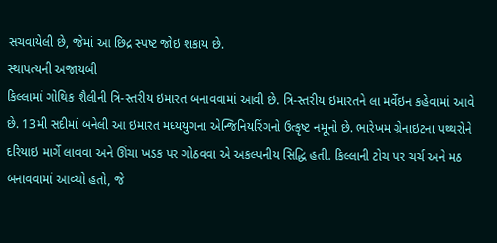સચવાયેલી છે, જેમાં આ છિદ્ર સ્પષ્ટ જોઇ શકાય છે.
સ્થાપત્યની અજાયબી
કિલ્લામાં ગોથિક શૈલીની ત્રિ-સ્તરીય ઇમારત બનાવવામાં આવી છે. ત્રિ-સ્તરીય ઇમારતને લા મર્વેઇન કહેવામાં આવે છે. 13મી સદીમાં બનેલી આ ઇમારત મધ્યયુગના એન્જિનિયરિંગનો ઉત્કૃષ્ટ નમૂનો છે. ભારેખમ ગ્રેનાઇટના પથ્થરોને દરિયાઇ માર્ગે લાવવા અને ઊંચા ખડક પર ગોઠવવા એ અકલ્પનીય સિદ્ધિ હતી. કિલ્લાની ટોચ પર ચર્ચ અને મઠ બનાવવામાં આવ્યો હતો, જે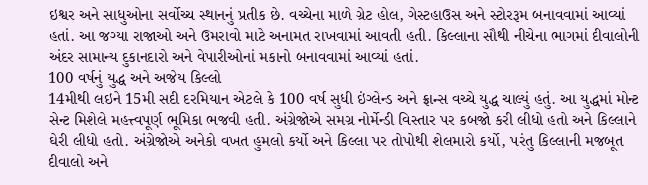ઇશ્વર અને સાધુઓના સર્વોચ્ચ સ્થાનનું પ્રતીક છે. વચ્ચેના માળે ગ્રેટ હોલ, ગેસ્ટહાઉસ અને સ્ટોરરૂમ બનાવવામાં આવ્યાં હતાં. આ જગ્યા રાજાઓ અને ઉમરાવો માટે અનામત રાખવામાં આવતી હતી. કિલ્લાના સૌથી નીચેના ભાગમાં દીવાલોની અંદર સામાન્ય દુકાનદારો અને વેપારીઓનાં મકાનો બનાવવામાં આવ્યાં હતાં.
100 વર્ષનું યુદ્ધ અને અજેય કિલ્લો
14મીથી લઇને 15મી સદી દરમિયાન એટલે કે 100 વર્ષ સુધી ઇંગ્લેન્ડ અને ફ્રાન્સ વચ્ચે યુદ્ધ ચાલ્યું હતું. આ યુદ્ધમાં મોન્ટ સેન્ટ મિશેલે મહત્ત્વપૂર્ણ ભૂમિકા ભજવી હતી. અંગ્રેજોએ સમગ્ર નોર્મેન્ડી વિસ્તાર પર કબજો કરી લીધો હતો અને કિલ્લાને ઘેરી લીધો હતો. અંગ્રેજોએ અનેકો વખત હુમલો કર્યો અને કિલ્લા પર તોપોથી શેલમારો કર્યો, પરંતુ કિલ્લાની મજબૂત દીવાલો અને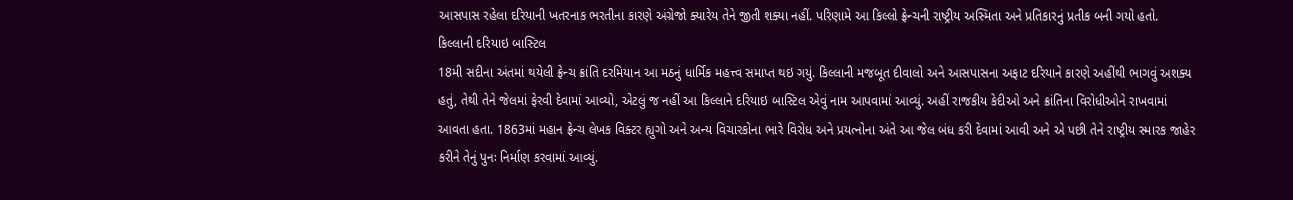આસપાસ રહેલા દરિયાની ખતરનાક ભરતીના કારણે અંગ્રેજો ક્યારેય તેને જીતી શક્યા નહીં. પરિણામે આ કિલ્લો ફ્રેન્ચની રાષ્ટ્રીય અસ્મિતા અને પ્રતિકારનું પ્રતીક બની ગયો હતો.
કિલ્લાની દરિયાઇ બાસ્ટિલ
18મી સદીના અંતમાં થયેલી ફ્રેન્ચ ક્રાંતિ દરમિયાન આ મઠનું ધાર્મિક મહત્ત્વ સમાપ્ત થઇ ગયું. કિલ્લાની મજબૂત દીવાલો અને આસપાસના અફાટ દરિયાને કારણે અહીંથી ભાગવું અશક્ય હતું, તેથી તેને જેલમાં ફેરવી દેવામાં આવ્યો, એટલું જ નહીં આ કિલ્લાને દરિયાઇ બાસ્ટિલ એવું નામ આપવામાં આવ્યું. અહીં રાજકીય કેદીઓ અને ક્રાંતિના વિરોધીઓને રાખવામાં આવતા હતા. 1863માં મહાન ફ્રેન્ચ લેખક વિક્ટર હ્યુગો અને અન્ય વિચારકોના ભારે વિરોધ અને પ્રયત્નોના અંતે આ જેલ બંધ કરી દેવામાં આવી અને એ પછી તેને રાષ્ટ્રીય સ્મારક જાહેર કરીને તેનું પુનઃ નિર્માણ કરવામાં આવ્યું.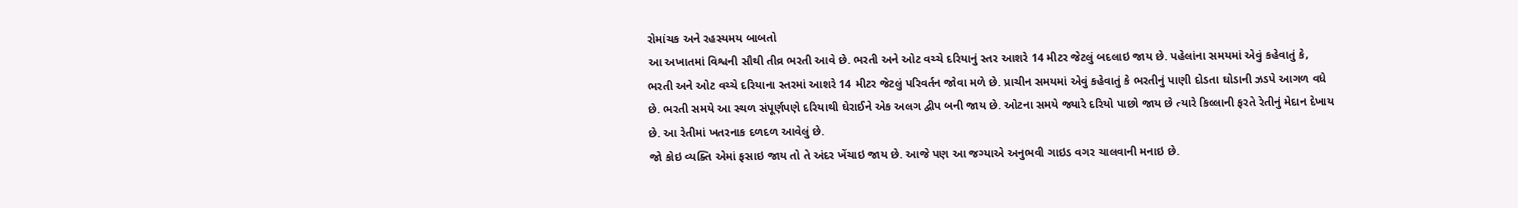રોમાંચક અને રહસ્યમય બાબતો
આ અખાતમાં વિશ્વની સૌથી તીવ્ર ભરતી આવે છે. ભરતી અને ઓટ વચ્ચે દરિયાનું સ્તર આશરે 14 મીટર જેટલું બદલાઇ જાય છે. પહેલાંના સમયમાં એવું કહેવાતું કે, ભરતી અને ઓટ વચ્ચે દરિયાના સ્તરમાં આશરે 14 મીટર જેટલું પરિવર્તન જોવા મળે છે. પ્રાચીન સમયમાં એવું કહેવાતું કે ભરતીનું પાણી દોડતા ઘોડાની ઝડપે આગળ વધે છે. ભરતી સમયે આ સ્થળ સંપૂર્ણપણે દરિયાથી ઘેરાઈને એક અલગ દ્વીપ બની જાય છે. ઓટના સમયે જ્યારે દરિયો પાછો જાય છે ત્યારે કિલ્લાની ફરતે રેતીનું મેદાન દેખાય છે. આ રેતીમાં ખતરનાક દળદળ આવેલું છે.
જો કોઇ વ્યક્તિ એમાં ફસાઇ જાય તો તે અંદર ખેંચાઇ જાય છે. આજે પણ આ જગ્યાએ અનુભવી ગાઇડ વગર ચાલવાની મનાઇ છે.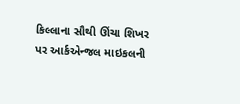કિલ્લાના સૌથી ઊંચા શિખર પર આર્કએન્જલ માઇકલની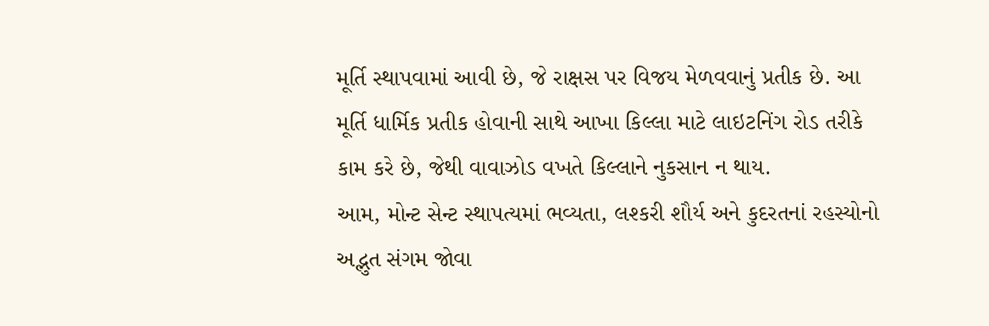મૂર્તિ સ્થાપવામાં આવી છે, જે રાક્ષસ પર વિજય મેળવવાનું પ્રતીક છે. આ મૂર્તિ ધાર્મિક પ્રતીક હોવાની સાથે આખા કિલ્લા માટે લાઇટનિંગ રોડ તરીકે કામ કરે છે, જેથી વાવાઝોડ વખતે કિલ્લાને નુકસાન ન થાય.
આમ, મોન્ટ સેન્ટ સ્થાપત્યમાં ભવ્યતા, લશ્કરી શૌર્ય અને કુદરતનાં રહસ્યોનો અદ્ભુત સંગમ જોવા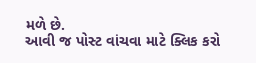મળે છે.
આવી જ પોસ્ટ વાંચવા માટે ક્લિક કરો